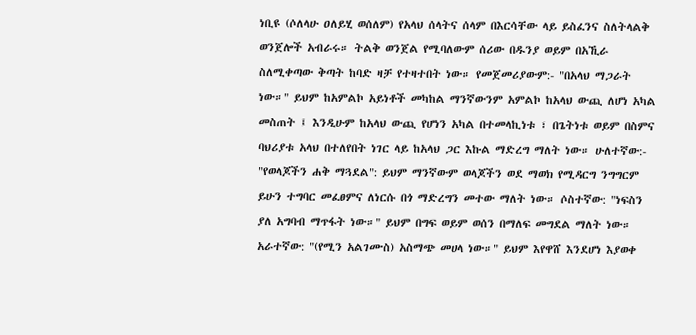ነቢዩ (ሶለላሁ ዐለይሂ ወሰለም) የአላህ ሰላትና ሰላም በእርሳቸው ላይ ይስፈንና ስለትላልቅ ወንጀሎች አብራሩ። ትልቅ ወንጀል የሚባለውም ሰሪው በዱንያ ወይም በአኺራ ስለሚቀጣው ቅጣት ከባድ ዛቻ የተዛተበት ነው። የመጀመሪያውም:- "በአላህ ማጋራት ነው።" ይህም ከአምልኮ አይነቶች መካከል ማንኛውንም አምልኮ ከአላህ ውጪ ለሆነ አካል መስጠት ፤ እንዲሁም ከአላህ ውጪ የሆነን አካል በተመላኪነቱ ፣ በጌትነቱ ወይም በስምና ባህሪያቱ አላህ በተለየበት ነገር ላይ ከአላህ ጋር እኩል ማድረግ ማለት ነው። ሁለተኛው:- "የወላጆችን ሐቅ ማጓደል": ይህም ማንኛውም ወላጆችን ወደ ማወክ የሚዳርግ ንግግርም ይሁን ተግባር መፈፀምና ለነርሱ በጎ ማድረግን መተው ማለት ነው። ሶስተኛው: "ነፍስን ያለ አግባብ ማጥፋት ነው።" ይህም በግፍ ወይም ወሰን በማለፍ መግደል ማለት ነው። አራተኛው: "(የሚን አልገሙስ) አስማጭ መሀላ ነው።" ይህም እየዋሸ እንደሆነ እያወቀ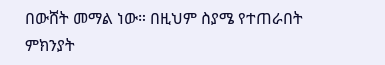በውሸት መማል ነው። በዚህም ስያሜ የተጠራበት ምክንያት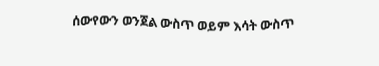ሰውየውን ወንጀል ውስጥ ወይም እሳት ውስጥ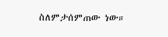ስለምታሰምጠው ነው።